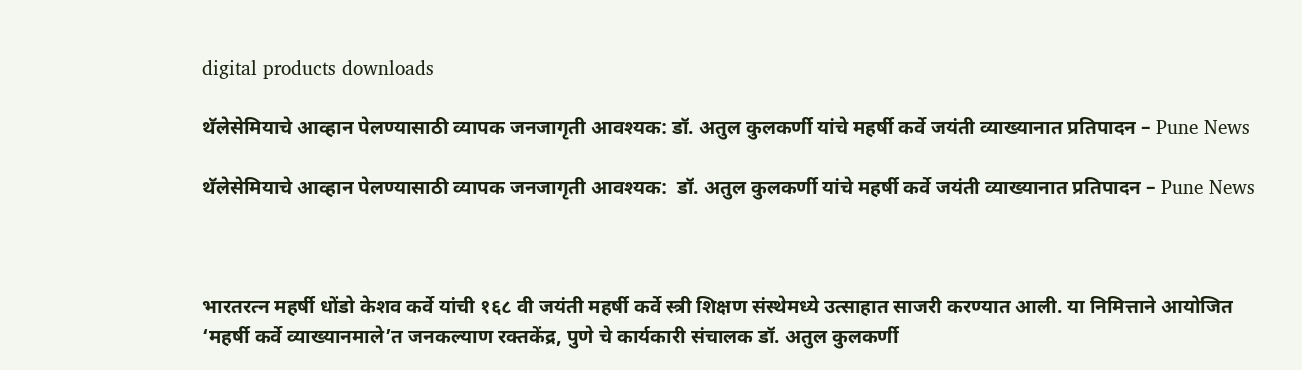digital products downloads

थॅलेसेमियाचे आव्हान पेलण्यासाठी व्यापक जनजागृती आवश्यक: डॉ. अतुल कुलकर्णी यांचे महर्षी कर्वे जयंती व्याख्यानात प्रतिपादन – Pune News

थॅलेसेमियाचे आव्हान पेलण्यासाठी व्यापक जनजागृती आवश्यक:  डॉ. अतुल कुलकर्णी यांचे महर्षी कर्वे जयंती व्याख्यानात प्रतिपादन – Pune News



भारतरत्न महर्षी धोंडो केशव कर्वे यांची १६८ वी जयंती महर्षी कर्वे स्त्री शिक्षण संस्थेमध्ये उत्साहात साजरी करण्यात आली. या निमित्ताने आयोजित ‘महर्षी कर्वे व्याख्यानमाले’त जनकल्याण रक्तकेंद्र, पुणे चे कार्यकारी संचालक डॉ. अतुल कुलकर्णी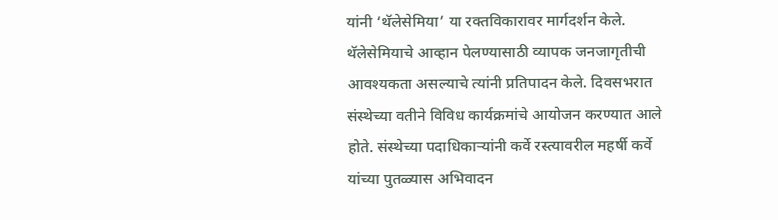यांनी ‘थॅलेसेमिया’ या रक्तविकारावर मार्गदर्शन केले. थॅलेसेमियाचे आव्हान पेलण्यासाठी व्यापक जनजागृतीची आवश्यकता असल्याचे त्यांनी प्रतिपादन केले. दिवसभरात संस्थेच्या वतीने विविध कार्यक्रमांचे आयोजन करण्यात आले होते. संस्थेच्या पदाधिकाऱ्यांनी कर्वे रस्त्यावरील महर्षी कर्वे यांच्या पुतळ्यास अभिवादन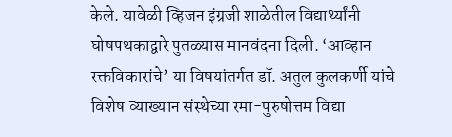केले. यावेळी व्हिजन इंग्रजी शाळेतील विद्यार्थ्यांनी घोषपथकाद्वारे पुतळ्यास मानवंदना दिली. ‘आव्हान रक्तविकारांचे’ या विषयांतर्गत डॉ. अतुल कुलकर्णी यांचे विशेष व्याख्यान संस्थेच्या रमा-पुरुषोत्तम विद्या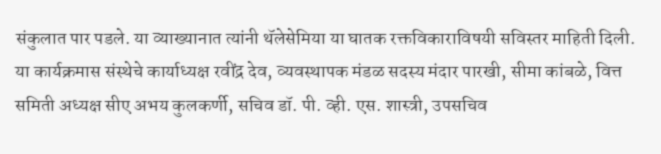संकुलात पार पडले. या व्याख्यानात त्यांनी थॅलेसेमिया या घातक रक्तविकाराविषयी सविस्तर माहिती दिली. या कार्यक्रमास संस्थेचे कार्याध्यक्ष रवींद्र देव, व्यवस्थापक मंडळ सदस्य मंदार पारखी, सीमा कांबळे, वित्त समिती अध्यक्ष सीए अभय कुलकर्णी, सचिव डॉ. पी. व्ही. एस. शास्त्री, उपसचिव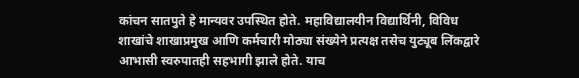कांचन सातपुते हे मान्यवर उपस्थित होते. महाविद्यालयीन विद्यार्थिनी, विविध शाखांचे शाखाप्रमुख आणि कर्मचारी मोठ्या संख्येने प्रत्यक्ष तसेच युट्यूब लिंकद्वारे आभासी स्वरुपातही सहभागी झाले होते. याच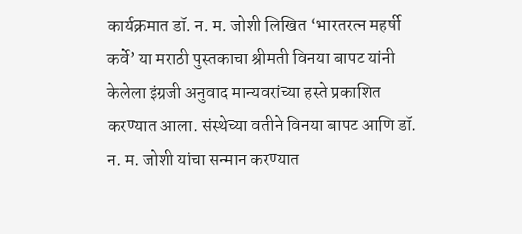कार्यक्रमात डॉ. न. म. जोशी लिखित ‘भारतरत्न महर्षी कर्वे’ या मराठी पुस्तकाचा श्रीमती विनया बापट यांनी केलेला इंग्रजी अनुवाद मान्यवरांच्या हस्ते प्रकाशित करण्यात आला. संस्थेच्या वतीने विनया बापट आणि डॉ. न. म. जोशी यांचा सन्मान करण्यात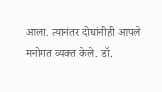आला. त्यानंतर दोघांनीही आपले मनोगत व्यक्त केले. डॉ.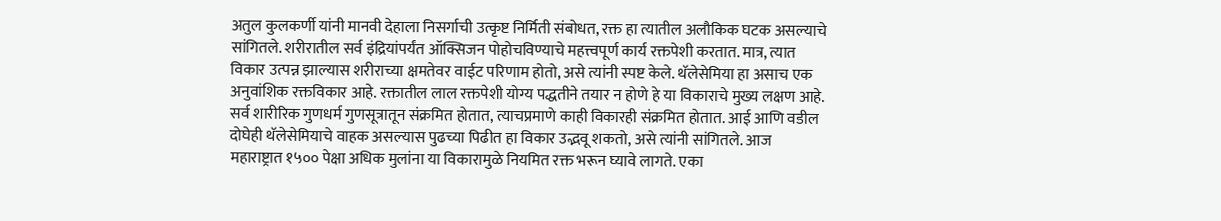अतुल कुलकर्णी यांनी मानवी देहाला निसर्गाची उत्कृष्ट निर्मिती संबोधत, रक्त हा त्यातील अलौकिक घटक असल्याचे सांगितले. शरीरातील सर्व इंद्रियांपर्यंत ऑक्सिजन पोहोचविण्याचे महत्त्वपूर्ण कार्य रक्तपेशी करतात. मात्र, त्यात विकार उत्पन्न झाल्यास शरीराच्या क्षमतेवर वाईट परिणाम होतो, असे त्यांनी स्पष्ट केले. थॅलेसेमिया हा असाच एक अनुवांशिक रक्तविकार आहे. रक्तातील लाल रक्तपेशी योग्य पद्धतीने तयार न होणे हे या विकाराचे मुख्य लक्षण आहे. सर्व शारीरिक गुणधर्म गुणसूत्रातून संक्रमित होतात, त्याचप्रमाणे काही विकारही संक्रमित होतात. आई आणि वडील दोघेही थॅलेसेमियाचे वाहक असल्यास पुढच्या पिढीत हा विकार उद्भवू शकतो, असे त्यांनी सांगितले. आज महाराष्ट्रात १५०० पेक्षा अधिक मुलांना या विकारामुळे नियमित रक्त भरून घ्यावे लागते. एका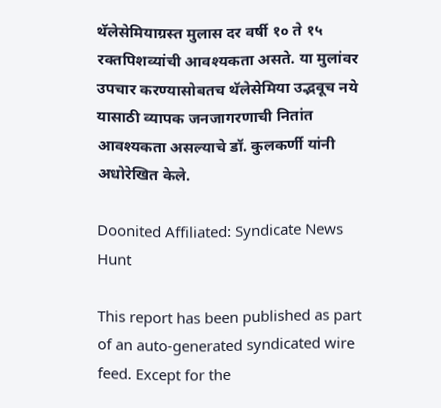थॅलेसेमियाग्रस्त मुलास दर वर्षी १० ते १५ रक्तपिशव्यांची आवश्यकता असते. या मुलांवर उपचार करण्यासोबतच थॅलेसेमिया उद्भवूच नये यासाठी व्यापक जनजागरणाची नितांत आवश्यकता असल्याचे डॉ. कुलकर्णी यांनी अधोरेखित केले.

Doonited Affiliated: Syndicate News Hunt

This report has been published as part of an auto-generated syndicated wire feed. Except for the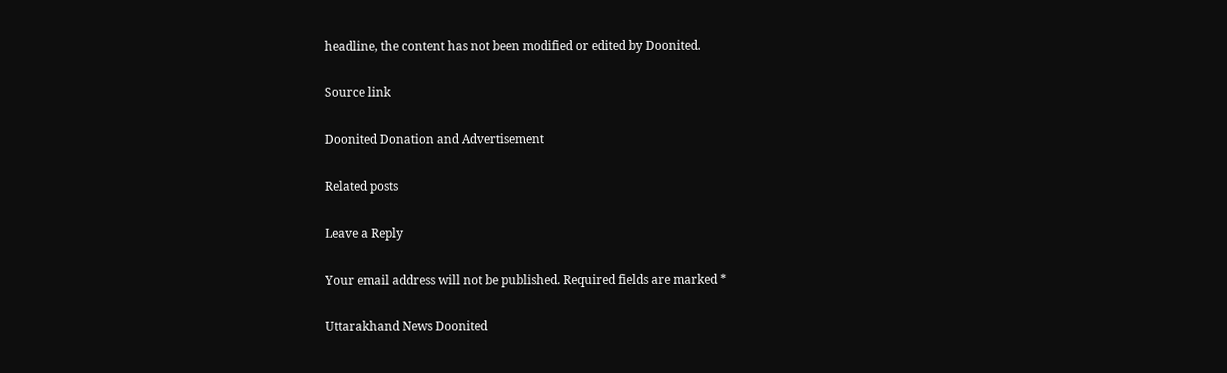headline, the content has not been modified or edited by Doonited.

Source link

Doonited Donation and Advertisement

Related posts

Leave a Reply

Your email address will not be published. Required fields are marked *

Uttarakhand News Doonited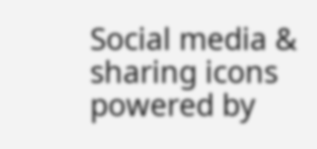Social media & sharing icons powered by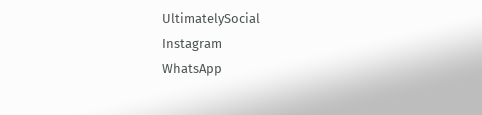UltimatelySocial
Instagram
WhatsApp